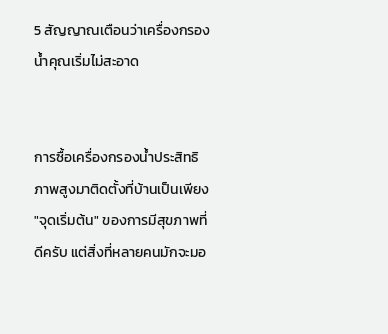5 สัญญาณเตือนว่าเครื่องกรองน้ำคุณเริ่มไม่สะอาด


การซื้อเครื่องกรองน้ำประสิทธิภาพสูงมาติดตั้งที่บ้านเป็นเพียง "จุดเริ่มต้น" ของการมีสุขภาพที่ดีครับ แต่สิ่งที่หลายคนมักจะมอ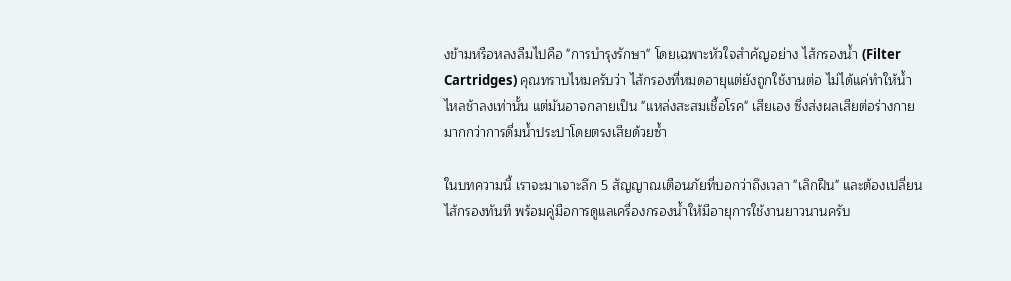งข้ามหรือหลงลืมไปคือ "การบำรุงรักษา" โดยเฉพาะหัวใจสำคัญอย่าง ไส้กรองน้ำ (Filter Cartridges) คุณทราบไหมครับว่า ไส้กรองที่หมดอายุแต่ยังถูกใช้งานต่อ ไม่ได้แค่ทำให้น้ำไหลช้าลงเท่านั้น แต่มันอาจกลายเป็น "แหล่งสะสมเชื้อโรค" เสียเอง ซึ่งส่งผลเสียต่อร่างกายมากกว่าการดื่มน้ำประปาโดยตรงเสียด้วยซ้ำ

ในบทความนี้ เราจะมาเจาะลึก 5 สัญญาณเตือนภัยที่บอกว่าถึงเวลา "เลิกฝืน" และต้องเปลี่ยนไส้กรองทันที พร้อมคู่มือการดูแลเครื่องกรองน้ำให้มีอายุการใช้งานยาวนานครับ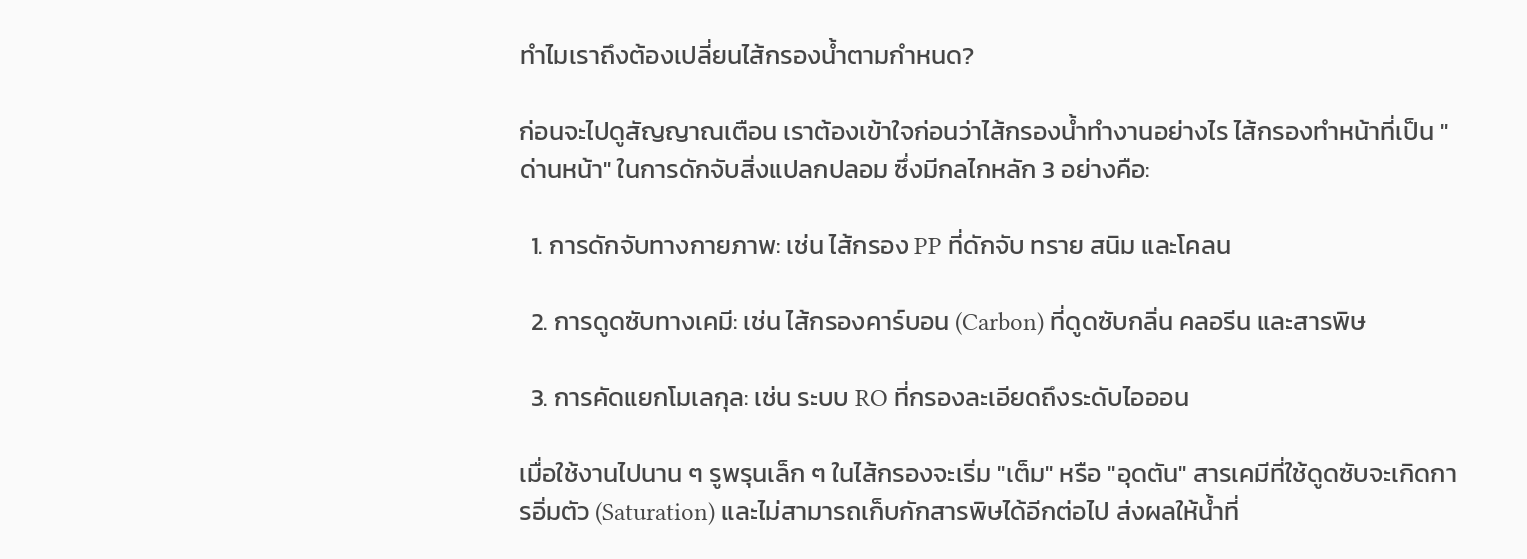ทำไมเราถึงต้องเปลี่ยนไส้กรองน้ำตามกำหนด?

ก่อนจะไปดูสัญญาณเตือน เราต้องเข้าใจก่อนว่าไส้กรองน้ำทำงานอย่างไร ไส้กรองทำหน้าที่เป็น "ด่านหน้า" ในการดักจับสิ่งแปลกปลอม ซึ่งมีกลไกหลัก 3 อย่างคือ:

  1. การดักจับทางกายภาพ: เช่น ไส้กรอง PP ที่ดักจับ ทราย สนิม และโคลน

  2. การดูดซับทางเคมี: เช่น ไส้กรองคาร์บอน (Carbon) ที่ดูดซับกลิ่น คลอรีน และสารพิษ

  3. การคัดแยกโมเลกุล: เช่น ระบบ RO ที่กรองละเอียดถึงระดับไอออน

เมื่อใช้งานไปนาน ๆ รูพรุนเล็ก ๆ ในไส้กรองจะเริ่ม "เต็ม" หรือ "อุดตัน" สารเคมีที่ใช้ดูดซับจะเกิดการอิ่มตัว (Saturation) และไม่สามารถเก็บกักสารพิษได้อีกต่อไป ส่งผลให้น้ำที่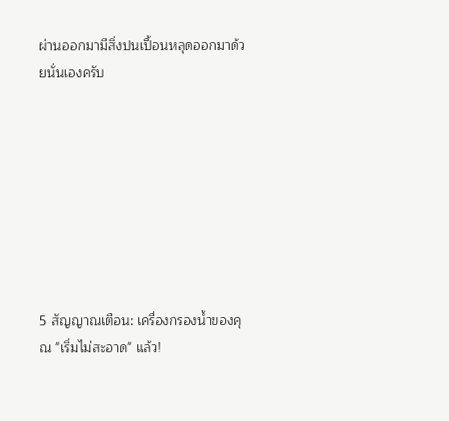ผ่านออกมามีสิ่งปนเปื้อนหลุดออกมาด้วยนั่นเองครับ








5 สัญญาณเตือน: เครื่องกรองน้ำของคุณ "เริ่มไม่สะอาด" แล้ว!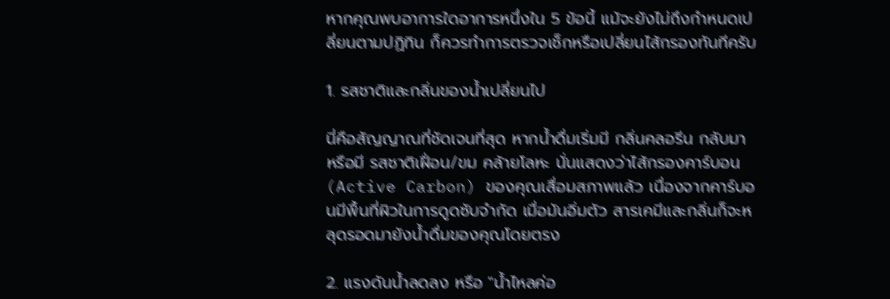หากคุณพบอาการใดอาการหนึ่งใน 5 ข้อนี้ แม้จะยังไม่ถึงกำหนดเปลี่ยนตามปฏิทิน ก็ควรทำการตรวจเช็กหรือเปลี่ยนไส้กรองทันทีครับ

1. รสชาติและกลิ่นของน้ำเปลี่ยนไป

นี่คือสัญญาณที่ชัดเจนที่สุด หากน้ำดื่มเริ่มมี กลิ่นคลอรีน กลับมา หรือมี รสชาติเฝื่อน/ขม คล้ายโลหะ นั่นแสดงว่าไส้กรองคาร์บอน (Active Carbon) ของคุณเสื่อมสภาพแล้ว เนื่องจากคาร์บอนมีพื้นที่ผิวในการดูดซับจำกัด เมื่อมันอิ่มตัว สารเคมีและกลิ่นก็จะหลุดรอดมายังน้ำดื่มของคุณโดยตรง

2. แรงดันน้ำลดลง หรือ "น้ำไหลค่อ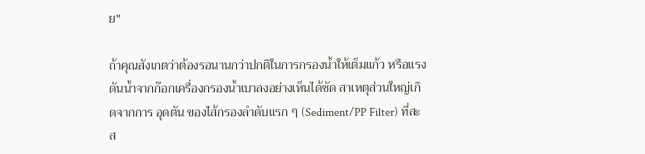ย"

ถ้าคุณสังเกตว่าต้องรอนานกว่าปกติในการกรองน้ำให้เต็มแก้ว หรือแรงดันน้ำจากก๊อกเครื่องกรองน้ำเบาลงอย่างเห็นได้ชัด สาเหตุส่วนใหญ่เกิดจากการ อุดตัน ของไส้กรองลำดับแรก ๆ (Sediment/PP Filter) ที่สะส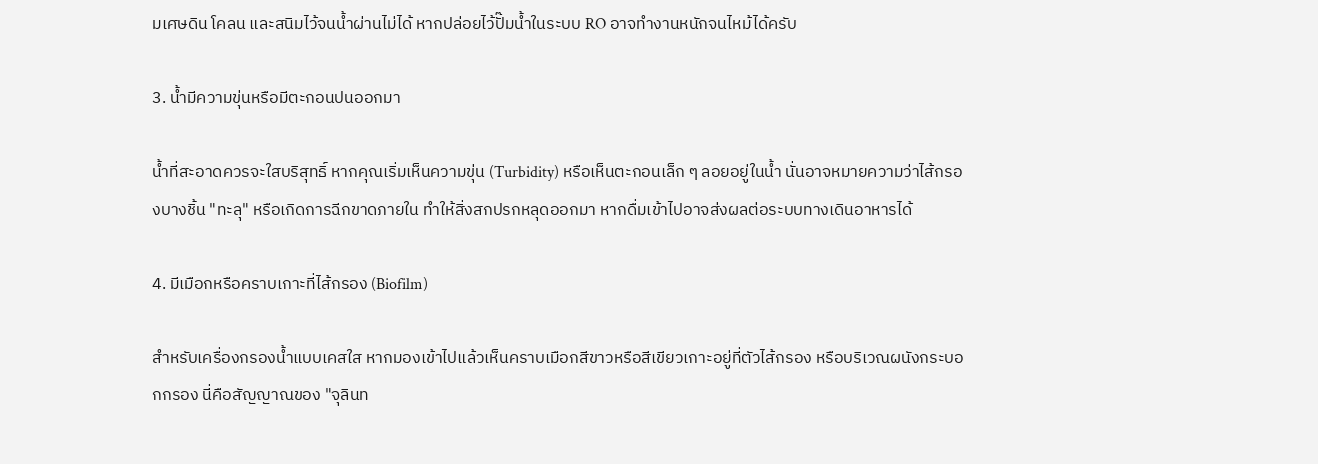มเศษดิน โคลน และสนิมไว้จนน้ำผ่านไม่ได้ หากปล่อยไว้ปั๊มน้ำในระบบ RO อาจทำงานหนักจนไหม้ได้ครับ

3. น้ำมีความขุ่นหรือมีตะกอนปนออกมา

น้ำที่สะอาดควรจะใสบริสุทธิ์ หากคุณเริ่มเห็นความขุ่น (Turbidity) หรือเห็นตะกอนเล็ก ๆ ลอยอยู่ในน้ำ นั่นอาจหมายความว่าไส้กรองบางชิ้น "ทะลุ" หรือเกิดการฉีกขาดภายใน ทำให้สิ่งสกปรกหลุดออกมา หากดื่มเข้าไปอาจส่งผลต่อระบบทางเดินอาหารได้

4. มีเมือกหรือคราบเกาะที่ไส้กรอง (Biofilm)

สำหรับเครื่องกรองน้ำแบบเคสใส หากมองเข้าไปแล้วเห็นคราบเมือกสีขาวหรือสีเขียวเกาะอยู่ที่ตัวไส้กรอง หรือบริเวณผนังกระบอกกรอง นี่คือสัญญาณของ "จุลินท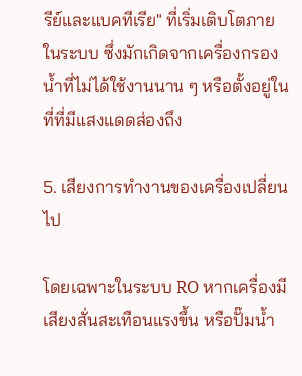รีย์และแบคทีเรีย" ที่เริ่มเติบโตภายในระบบ ซึ่งมักเกิดจากเครื่องกรองน้ำที่ไม่ได้ใช้งานนาน ๆ หรือตั้งอยู่ในที่ที่มีแสงแดดส่องถึง

5. เสียงการทำงานของเครื่องเปลี่ยนไป

โดยเฉพาะในระบบ RO หากเครื่องมีเสียงสั่นสะเทือนแรงขึ้น หรือปั๊มน้ำ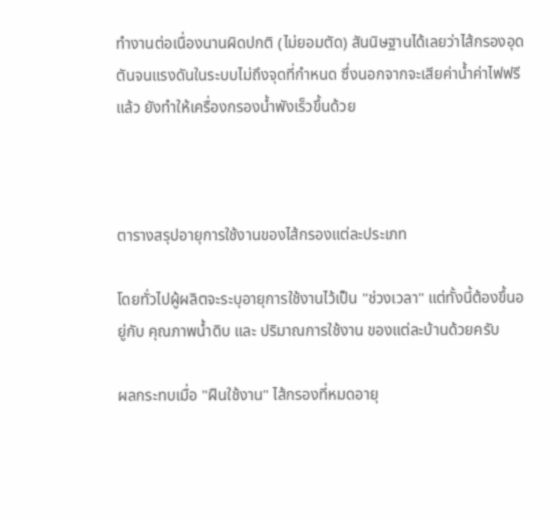ทำงานต่อเนื่องนานผิดปกติ (ไม่ยอมตัด) สันนิษฐานได้เลยว่าไส้กรองอุดตันจนแรงดันในระบบไม่ถึงจุดที่กำหนด ซึ่งนอกจากจะเสียค่าน้ำค่าไฟฟรีแล้ว ยังทำให้เครื่องกรองน้ำพังเร็วขึ้นด้วย



ตารางสรุปอายุการใช้งานของไส้กรองแต่ละประเภท

โดยทั่วไปผู้ผลิตจะระบุอายุการใช้งานไว้เป็น "ช่วงเวลา" แต่ทั้งนี้ต้องขึ้นอยู่กับ คุณภาพน้ำดิบ และ ปริมาณการใช้งาน ของแต่ละบ้านด้วยครับ

ผลกระทบเมื่อ "ฝืนใช้งาน" ไส้กรองที่หมดอายุ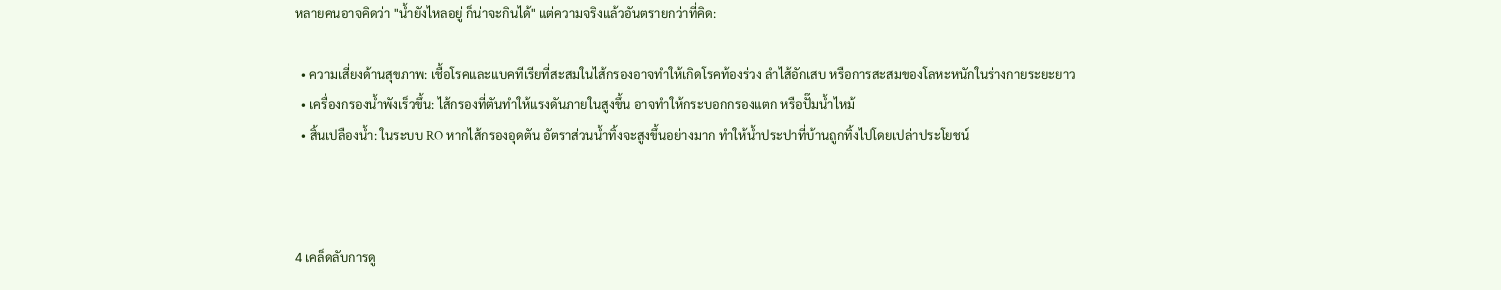หลายคนอาจคิดว่า "น้ำยังไหลอยู่ ก็น่าจะกินได้" แต่ความจริงแล้วอันตรายกว่าที่คิด:

  • ความเสี่ยงด้านสุขภาพ: เชื้อโรคและแบคทีเรียที่สะสมในไส้กรองอาจทำให้เกิดโรคท้องร่วง ลำไส้อักเสบ หรือการสะสมของโลหะหนักในร่างกายระยะยาว
  • เครื่องกรองน้ำพังเร็วขึ้น: ไส้กรองที่ตันทำให้แรงดันภายในสูงขึ้น อาจทำให้กระบอกกรองแตก หรือปั๊มน้ำไหม้
  • สิ้นเปลืองน้ำ: ในระบบ RO หากไส้กรองอุดตัน อัตราส่วนน้ำทิ้งจะสูงขึ้นอย่างมาก ทำให้น้ำประปาที่บ้านถูกทิ้งไปโดยเปล่าประโยชน์



4 เคล็ดลับการดู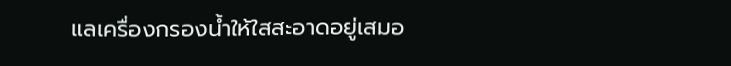แลเครื่องกรองน้ำให้ใสสะอาดอยู่เสมอ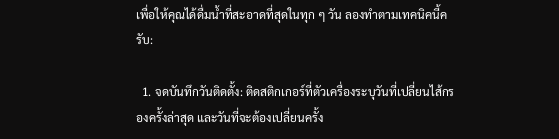เพื่อให้คุณได้ดื่มน้ำที่สะอาดที่สุดในทุก ๆ วัน ลองทำตามเทคนิคนี้ครับ:

  1. จดบันทึกวันติดตั้ง: ติดสติกเกอร์ที่ตัวเครื่องระบุวันที่เปลี่ยนไส้กรองครั้งล่าสุด และวันที่จะต้องเปลี่ยนครั้ง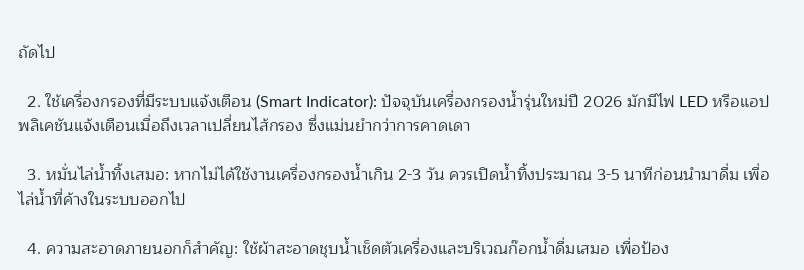ถัดไป

  2. ใช้เครื่องกรองที่มีระบบแจ้งเตือน (Smart Indicator): ปัจจุบันเครื่องกรองน้ำรุ่นใหม่ปี 2026 มักมีไฟ LED หรือแอปพลิเคชันแจ้งเตือนเมื่อถึงเวลาเปลี่ยนไส้กรอง ซึ่งแม่นยำกว่าการคาดเดา

  3. หมั่นไล่น้ำทิ้งเสมอ: หากไม่ได้ใช้งานเครื่องกรองน้ำเกิน 2-3 วัน ควรเปิดน้ำทิ้งประมาณ 3-5 นาทีก่อนนำมาดื่ม เพื่อไล่น้ำที่ค้างในระบบออกไป

  4. ความสะอาดภายนอกก็สำคัญ: ใช้ผ้าสะอาดชุบน้ำเช็ดตัวเครื่องและบริเวณก๊อกน้ำดื่มเสมอ เพื่อป้อง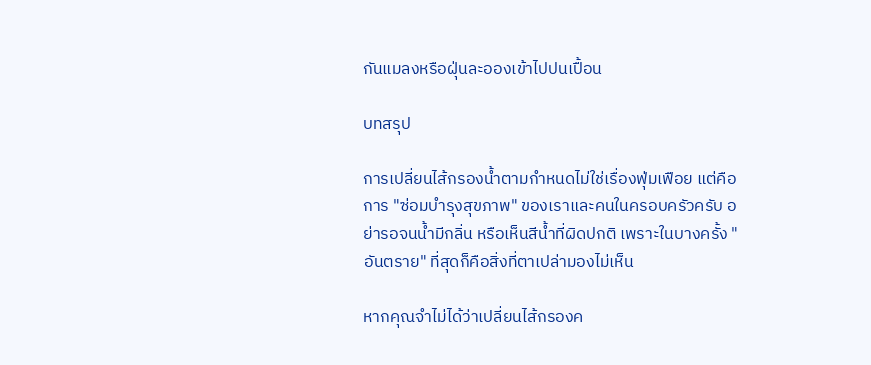กันแมลงหรือฝุ่นละอองเข้าไปปนเปื้อน

บทสรุป

การเปลี่ยนไส้กรองน้ำตามกำหนดไม่ใช่เรื่องฟุ่มเฟือย แต่คือการ "ซ่อมบำรุงสุขภาพ" ของเราและคนในครอบครัวครับ อย่ารอจนน้ำมีกลิ่น หรือเห็นสีน้ำที่ผิดปกติ เพราะในบางครั้ง "อันตราย" ที่สุดก็คือสิ่งที่ตาเปล่ามองไม่เห็น

หากคุณจำไม่ได้ว่าเปลี่ยนไส้กรองค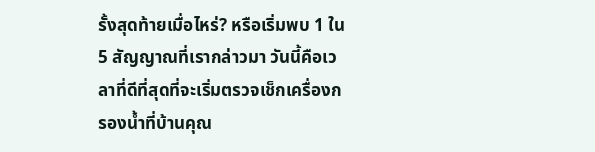รั้งสุดท้ายเมื่อไหร่? หรือเริ่มพบ 1 ใน 5 สัญญาณที่เรากล่าวมา วันนี้คือเวลาที่ดีที่สุดที่จะเริ่มตรวจเช็กเครื่องกรองน้ำที่บ้านคุณ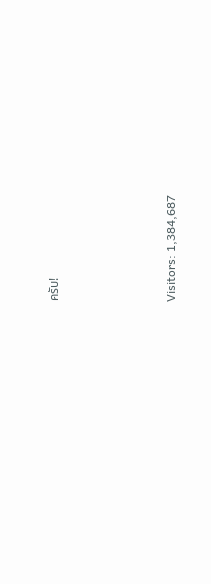ครับ!




Visitors: 1,384,687